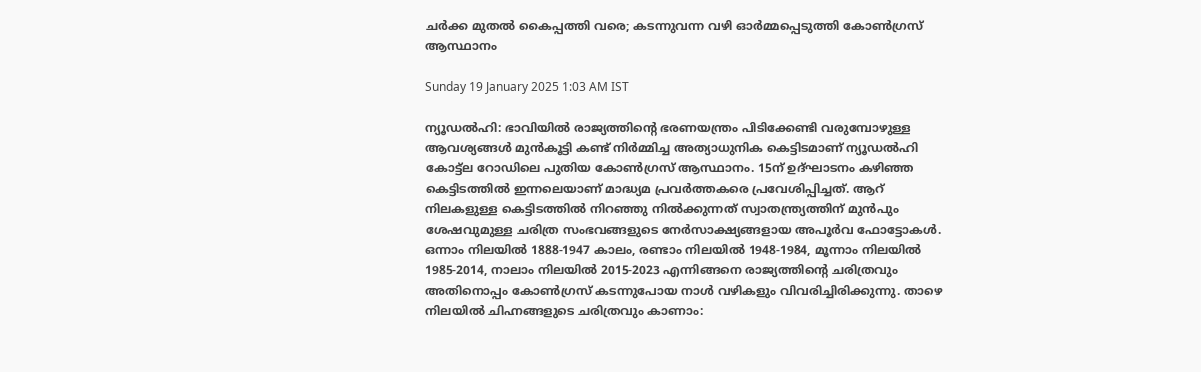ചർക്ക മുതൽ കൈപ്പത്തി വരെ; കടന്നുവന്ന വഴി ഓർമ്മപ്പെടുത്തി കോൺഗ്രസ് ആസ്ഥാനം

Sunday 19 January 2025 1:03 AM IST

ന്യൂഡൽഹി: ഭാവിയിൽ രാജ്യത്തിന്റെ ഭരണയന്ത്രം പിടിക്കേണ്ടി വരുമ്പോഴുള്ള ആവശ്യങ്ങൾ മുൻകൂട്ടി കണ്ട് നിർമ്മിച്ച അത്യാധുനിക കെട്ടിടമാണ് ന്യൂഡൽഹി കോട്ട്‌ല റോഡിലെ പുതിയ കോൺഗ്രസ് ആസ്ഥാനം. 15ന് ഉദ്ഘാടനം കഴിഞ്ഞ കെട്ടിടത്തിൽ ഇന്നലെയാണ് മാദ്ധ്യമ പ്രവർത്തകരെ പ്രവേശിപ്പിച്ചത്. ആറ് നിലകളുള്ള കെട്ടിടത്തിൽ നിറഞ്ഞു നിൽക്കുന്നത് സ്വാതന്ത്ര്യത്തിന് മുൻപും ശേഷവുമുള്ള ചരിത്ര സംഭവങ്ങളുടെ നേർസാക്ഷ്യങ്ങളായ അപൂർവ ഫോട്ടോകൾ. ഒന്നാം നിലയിൽ 1888-1947 കാലം, രണ്ടാം നിലയിൽ 1948-1984, മൂന്നാം നിലയിൽ 1985-2014, നാലാം നിലയിൽ 2015-2023 എന്നിങ്ങനെ രാജ്യത്തിന്റെ ചരിത്രവും അതിനൊപ്പം കോൺഗ്രസ് കടന്നുപോയ നാൾ വഴികളും വിവരിച്ചിരിക്കുന്നു. താഴെ നിലയിൽ ചിഹ്നങ്ങളുടെ ചരിത്രവും കാണാം: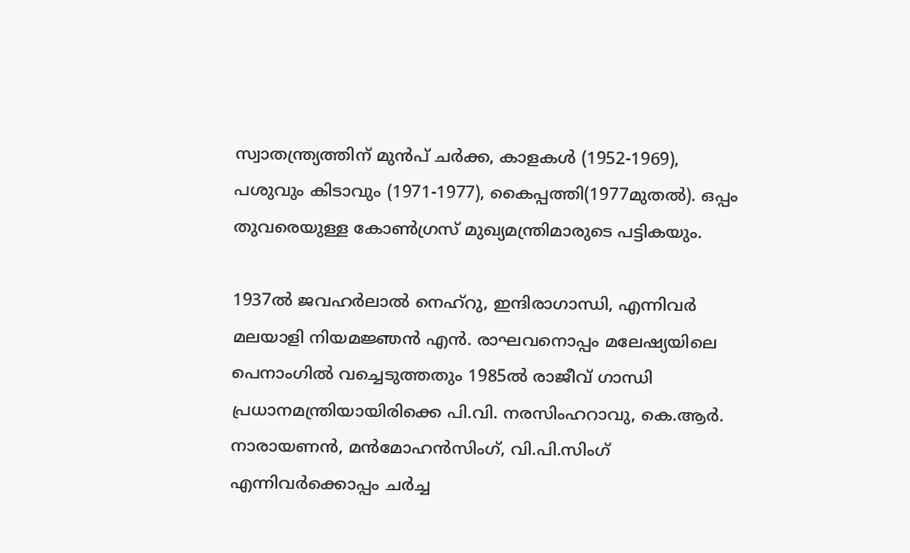സ്വാതന്ത്ര്യത്തിന് മുൻപ് ചർക്ക, കാളകൾ (1952-1969), പശുവും കിടാവും (1971-1977), കൈപ്പത്തി(1977മുതൽ). ഒപ്പം തുവരെയുള്ള കോൺഗ്രസ് മുഖ്യമന്ത്രിമാരുടെ പട്ടികയും.

1937ൽ ജവഹർലാൽ നെഹ‌്‌റു, ഇന്ദിരാഗാന്ധി, എന്നിവർ മലയാളി നിയമജ്ഞൻ എൻ. രാഘവനൊപ്പം മലേഷ്യയിലെ പെനാംഗിൽ വച്ചെടുത്തതും 1985ൽ രാജീവ് ഗാന്ധി പ്രധാനമന്ത്രിയായിരിക്കെ പി.വി. നരസിംഹറാവു, കെ.ആർ. നാരായണൻ, മൻമോഹൻസിംഗ്, വി.പി.സിംഗ് എന്നിവർക്കൊപ്പം ചർച്ച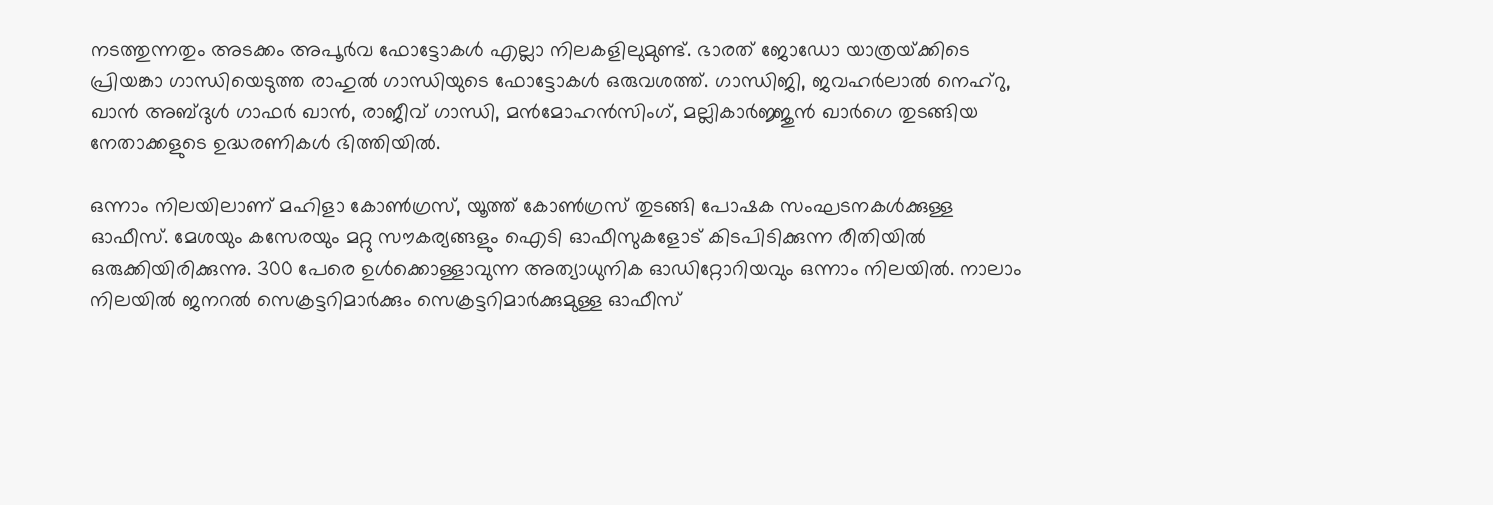നടത്തുന്നതും അടക്കം അപൂർവ ഫോട്ടോകൾ എല്ലാ നിലകളിലുമുണ്ട്. ഭാരത് ജോഡോ യാത്രയ്‌ക്കിടെ പ്രിയങ്കാ ഗാന്ധിയെടുത്ത രാഹുൽ ഗാന്ധിയുടെ ഫോട്ടോകൾ ഒരുവശത്ത്. ഗാന്ധിജി, ജവഹർലാൽ നെഹ്‌റു, ഖാൻ അബ്‌ദുൾ ഗാഫർ ഖാൻ, രാജീവ് ഗാന്ധി, മൻമോഹൻസിംഗ്, മല്ലികാർജ്ജുൻ ഖാർഗെ തുടങ്ങിയ നേതാക്കളുടെ ഉദ്ധരണികൾ ഭിത്തിയിൽ.

ഒന്നാം നിലയിലാണ് മഹിളാ കോൺഗ്രസ്, യൂത്ത് കോൺഗ്രസ് തുടങ്ങി പോഷക സംഘടനകൾക്കുള്ള ഓഫീസ്. മേശയും കസേരയും മറ്റു സൗകര്യങ്ങളും ഐടി ഓഫീസുകളോട് കിടപിടിക്കുന്ന രീതിയിൽ ഒരുക്കിയിരിക്കുന്നു. 300 പേരെ ഉൾക്കൊള്ളാവുന്ന അത്യാധുനിക ഓഡിറ്റോറിയവും ഒന്നാം നിലയിൽ. നാലാം നിലയിൽ ജനറൽ സെക്രട്ടറിമാർക്കും സെക്രട്ടറിമാർക്കുമുള്ള ഓഫീസ്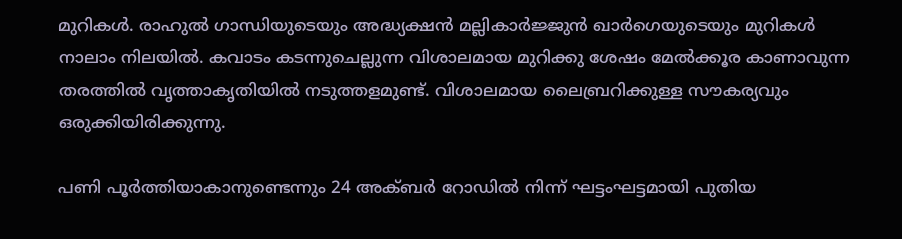മുറികൾ. രാഹുൽ ഗാന്ധിയുടെയും അദ്ധ്യക്ഷൻ മല്ലികാർജ്ജുൻ ഖാർഗെയുടെയും മുറികൾ നാലാം നിലയിൽ. കവാടം കടന്നുചെല്ലുന്ന വിശാലമായ മുറിക്കു ശേഷം മേൽക്കൂര കാണാവുന്ന തരത്തിൽ വൃത്താകൃതിയിൽ നടുത്തളമുണ്ട്. വിശാലമായ ലൈബ്രറിക്കുള്ള സൗകര്യവും ഒരുക്കിയിരിക്കുന്നു.

പണി പൂർത്തിയാകാനുണ്ടെന്നും 24 അക്ബർ റോഡിൽ നിന്ന് ഘട്ടംഘട്ടമായി പുതിയ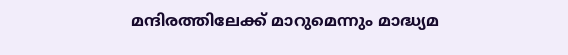മന്ദിരത്തിലേക്ക് മാറുമെന്നും മാദ്ധ്യമ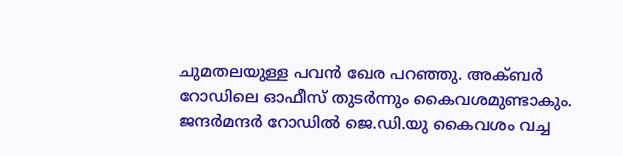ചുമതലയുള്ള പവൻ ഖേര പറഞ്ഞു. അക്ബർ റോഡിലെ ഓഫീസ് തുടർന്നും കൈവശമുണ്ടാകും. ജന്ദർമന്ദർ റോഡിൽ ജെ.ഡി.യു കൈവശം വച്ച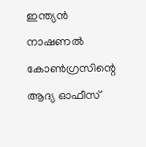ഇന്ത്യൻ നാഷണൽ കോൺഗ്രസിന്റെ ആദ്യ ഓഫീസ്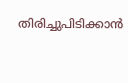തിരിച്ചുപിടിക്കാൻ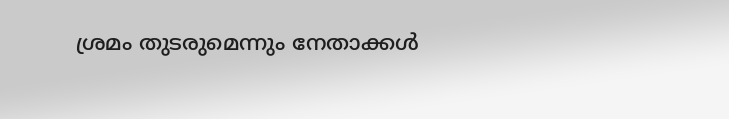ശ്രമം തുടരുമെന്നും നേതാക്കൾ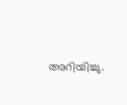അറിയിച്ചു.